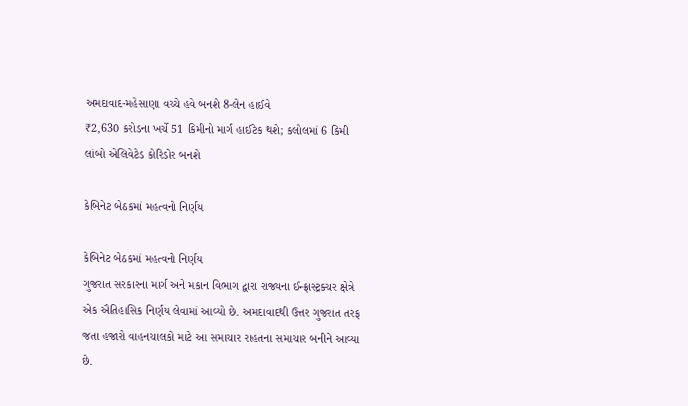અમદાવાદ-મહેસાણા વચ્ચે હવે બનશે 8-લેન હાઈવે
₹2,630 કરોડના ખર્ચે 51 કિમીનો માર્ગ હાઈટેક થશે; કલોલમાં 6 કિમી લાંબો એલિવેટેડ કોરિડોર બનશે

કેબિનેટ બેઠકમાં મહત્વનો નિર્ણય

કેબિનેટ બેઠકમાં મહત્વનો નિર્ણય
ગુજરાત સરકારના માર્ગ અને મકાન વિભાગ દ્વારા રાજ્યના ઈન્ફ્રાસ્ટ્રક્ચર ક્ષેત્રે એક ઐતિહાસિક નિર્ણય લેવામાં આવ્યો છે. અમદાવાદથી ઉત્તર ગુજરાત તરફ જતા હજારો વાહનચાલકો માટે આ સમાચાર રાહતના સમાચાર બનીને આવ્યા છે.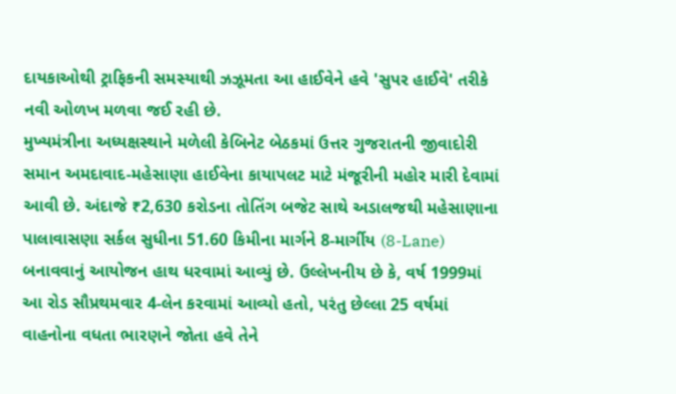દાયકાઓથી ટ્રાફિકની સમસ્યાથી ઝઝૂમતા આ હાઈવેને હવે 'સુપર હાઈવે' તરીકે નવી ઓળખ મળવા જઈ રહી છે.
મુખ્યમંત્રીના અધ્યક્ષસ્થાને મળેલી કેબિનેટ બેઠકમાં ઉત્તર ગુજરાતની જીવાદોરી સમાન અમદાવાદ-મહેસાણા હાઈવેના કાયાપલટ માટે મંજૂરીની મહોર મારી દેવામાં આવી છે. અંદાજે ₹2,630 કરોડના તોતિંગ બજેટ સાથે અડાલજથી મહેસાણાના પાલાવાસણા સર્કલ સુધીના 51.60 કિમીના માર્ગને 8-માર્ગીય (8-Lane) બનાવવાનું આયોજન હાથ ધરવામાં આવ્યું છે. ઉલ્લેખનીય છે કે, વર્ષ 1999માં આ રોડ સૌપ્રથમવાર 4-લેન કરવામાં આવ્યો હતો, પરંતુ છેલ્લા 25 વર્ષમાં વાહનોના વધતા ભારણને જોતા હવે તેને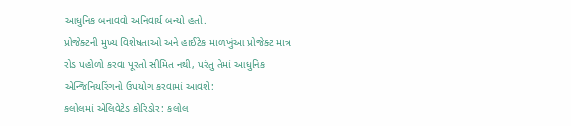આધુનિક બનાવવો અનિવાર્ય બન્યો હતો.
પ્રોજેક્ટની મુખ્ય વિશેષતાઓ અને હાઈટેક માળખુંઆ પ્રોજેક્ટ માત્ર રોડ પહોળો કરવા પૂરતો સીમિત નથી, પરંતુ તેમાં આધુનિક એન્જિનિયરિંગનો ઉપયોગ કરવામાં આવશે:
કલોલમાં એલિવેટેડ કોરિડોર: કલોલ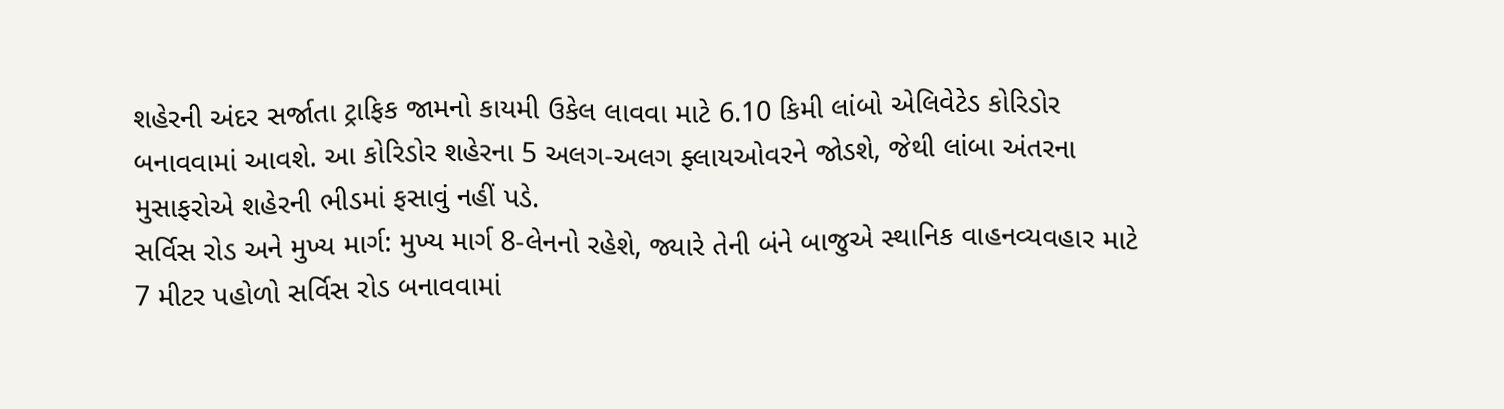શહેરની અંદર સર્જાતા ટ્રાફિક જામનો કાયમી ઉકેલ લાવવા માટે 6.10 કિમી લાંબો એલિવેટેડ કોરિડોર બનાવવામાં આવશે. આ કોરિડોર શહેરના 5 અલગ-અલગ ફ્લાયઓવરને જોડશે, જેથી લાંબા અંતરના મુસાફરોએ શહેરની ભીડમાં ફસાવું નહીં પડે.
સર્વિસ રોડ અને મુખ્ય માર્ગ: મુખ્ય માર્ગ 8-લેનનો રહેશે, જ્યારે તેની બંને બાજુએ સ્થાનિક વાહનવ્યવહાર માટે 7 મીટર પહોળો સર્વિસ રોડ બનાવવામાં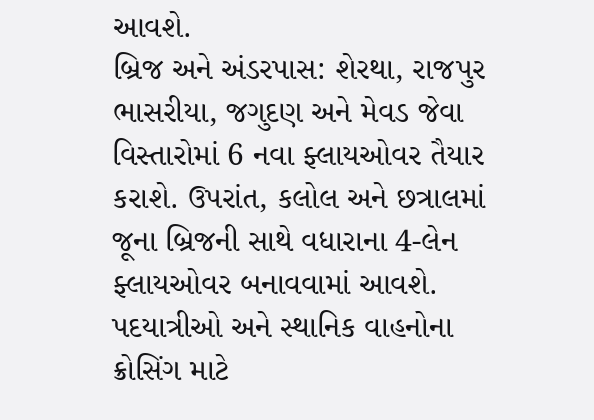આવશે.
બ્રિજ અને અંડરપાસ: શેરથા, રાજપુર ભાસરીયા, જગુદણ અને મેવડ જેવા વિસ્તારોમાં 6 નવા ફ્લાયઓવર તૈયાર કરાશે. ઉપરાંત, કલોલ અને છત્રાલમાં જૂના બ્રિજની સાથે વધારાના 4-લેન ફ્લાયઓવર બનાવવામાં આવશે. પદયાત્રીઓ અને સ્થાનિક વાહનોના ક્રોસિંગ માટે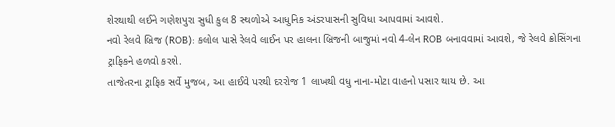શેરથાથી લઈને ગણેશપુરા સુધી કુલ 8 સ્થળોએ આધુનિક અંડરપાસની સુવિધા આપવામાં આવશે.
નવો રેલવે બ્રિજ (ROB): કલોલ પાસે રેલવે લાઈન પર હાલના બ્રિજની બાજુમાં નવો 4-લેન ROB બનાવવામાં આવશે, જે રેલવે ક્રોસિંગના ટ્રાફિકને હળવો કરશે.
તાજેતરના ટ્રાફિક સર્વે મુજબ, આ હાઈવે પરથી દરરોજ 1 લાખથી વધુ નાના-મોટા વાહનો પસાર થાય છે. આ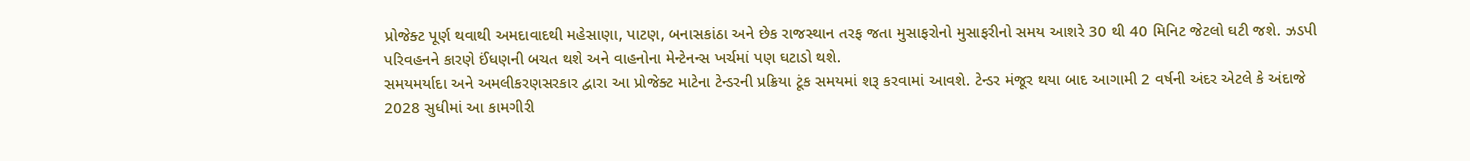પ્રોજેક્ટ પૂર્ણ થવાથી અમદાવાદથી મહેસાણા, પાટણ, બનાસકાંઠા અને છેક રાજસ્થાન તરફ જતા મુસાફરોનો મુસાફરીનો સમય આશરે 30 થી 40 મિનિટ જેટલો ઘટી જશે. ઝડપી પરિવહનને કારણે ઈંધણની બચત થશે અને વાહનોના મેન્ટેનન્સ ખર્ચમાં પણ ઘટાડો થશે.
સમયમર્યાદા અને અમલીકરણસરકાર દ્વારા આ પ્રોજેક્ટ માટેના ટેન્ડરની પ્રક્રિયા ટૂંક સમયમાં શરૂ કરવામાં આવશે. ટેન્ડર મંજૂર થયા બાદ આગામી 2 વર્ષની અંદર એટલે કે અંદાજે 2028 સુધીમાં આ કામગીરી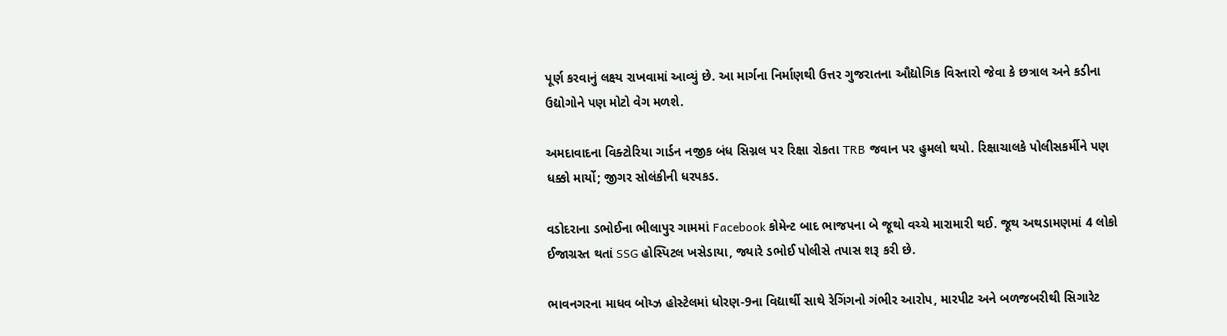પૂર્ણ કરવાનું લક્ષ્ય રાખવામાં આવ્યું છે. આ માર્ગના નિર્માણથી ઉત્તર ગુજરાતના ઔદ્યોગિક વિસ્તારો જેવા કે છત્રાલ અને કડીના ઉદ્યોગોને પણ મોટો વેગ મળશે.

અમદાવાદના વિક્ટોરિયા ગાર્ડન નજીક બંધ સિગ્નલ પર રિક્ષા રોકતા TRB જવાન પર હુમલો થયો. રિક્ષાચાલકે પોલીસકર્મીને પણ ધક્કો માર્યો; જીગર સોલંકીની ધરપકડ.

વડોદરાના ડભોઈના ભીલાપુર ગામમાં Facebook કોમેન્ટ બાદ ભાજપના બે જૂથો વચ્ચે મારામારી થઈ. જૂથ અથડામણમાં 4 લોકો ઈજાગ્રસ્ત થતાં SSG હોસ્પિટલ ખસેડાયા, જ્યારે ડભોઈ પોલીસે તપાસ શરૂ કરી છે.

ભાવનગરના માધવ બોય્ઝ હોસ્ટેલમાં ધોરણ-9ના વિદ્યાર્થી સાથે રેગિંગનો ગંભીર આરોપ, મારપીટ અને બળજબરીથી સિગારેટ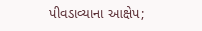પીવડાવ્યાના આક્ષેપ;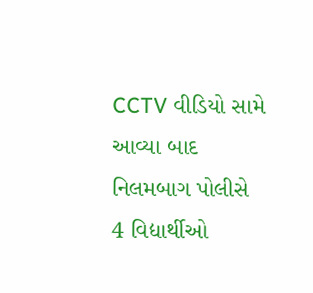CCTV વીડિયો સામે આવ્યા બાદ નિલમબાગ પોલીસે 4 વિદ્યાર્થીઓ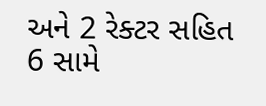અને 2 રેક્ટર સહિત 6 સામે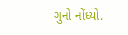ગુનો નોંધ્યો.